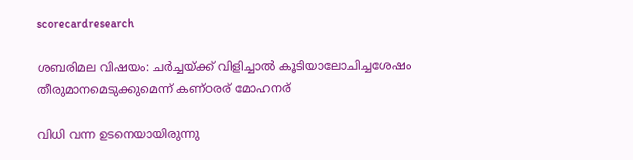scorecardresearch

ശബരിമല വിഷയം: ചർച്ചയ്ക്ക് വിളിച്ചാൽ കൂടിയാലോചിച്ചശേഷം തീരുമാനമെടുക്കുമെന്ന് കണ്ഠരര് മോഹനര്

വിധി വന്ന ഉടനെയായിരുന്നു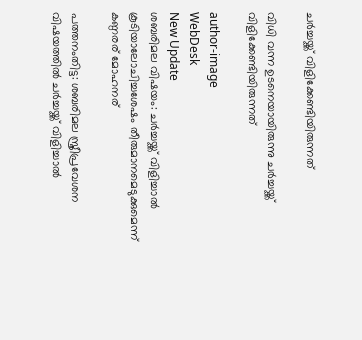ചർച്ചയ്ക്ക് വിളിക്കേണ്ടിയിരുന്നത്

വിധി വന്ന ഉടനെയായിരുന്നു ചർച്ചയ്ക്ക് വിളിക്കേണ്ടിയിരുന്നത്

author-image
WebDesk
New Update
ശബരിമല വിഷയം: ചർച്ചയ്ക്ക് വിളിച്ചാൽ കൂടിയാലോചിച്ചശേഷം തീരുമാനമെടുക്കുമെന്ന് കണ്ഠരര് മോഹനര്

പത്തനംതിട്ട: ശബരിമല സ്ത്രീപ്രവേശന വിഷയത്തിൽ ചർച്ചയ്ക്ക് വിളിച്ചാൽ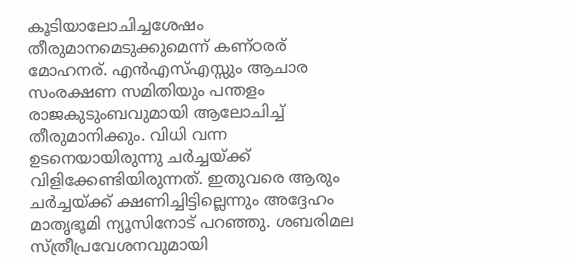കൂടിയാലോചിച്ചശേഷം തീരുമാനമെടുക്കുമെന്ന് കണ്ഠരര് മോഹനര്. എൻഎസ്എസ്സും ആചാര സംരക്ഷണ സമിതിയും പന്തളം രാജകുടുംബവുമായി ആലോചിച്ച് തീരുമാനിക്കും. വിധി വന്ന ഉടനെയായിരുന്നു ചർച്ചയ്ക്ക് വിളിക്കേണ്ടിയിരുന്നത്. ഇതുവരെ ആരും ചർച്ചയ്ക്ക് ക്ഷണിച്ചിട്ടില്ലെന്നും അദ്ദേഹം മാതൃഭൂമി ന്യൂസിനോട് പറഞ്ഞു. ശബരിമല സ്ത്രീപ്രവേശനവുമായി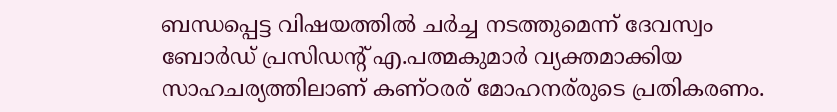ബന്ധപ്പെട്ട വിഷയത്തിൽ ചർച്ച നടത്തുമെന്ന് ദേവസ്വം ബോർഡ് പ്രസിഡന്റ് എ.പത്മകുമാർ വ്യക്തമാക്കിയ സാഹചര്യത്തിലാണ് കണ്ഠരര് മോഹനര്‌രുടെ പ്രതികരണം.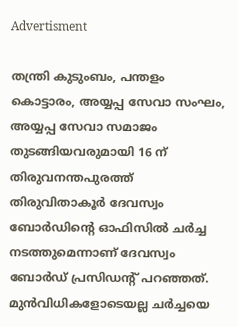Advertisment

തന്ത്രി കുടുംബം, പന്തളം കൊട്ടാരം, അയ്യപ്പ സേവാ സംഘം, അയ്യപ്പ സേവാ സമാജം തുടങ്ങിയവരുമായി 16 ന് തിരുവനന്തപുരത്ത് തിരുവിതാകൂർ ദേവസ്വം ബോർഡിന്റെ ഓഫിസിൽ ചർച്ച നടത്തുമെന്നാണ് ദേവസ്വം ബോർഡ് പ്രസിഡന്റ് പറഞ്ഞത്. മുൻവിധികളോടെയല്ല ചർച്ചയെ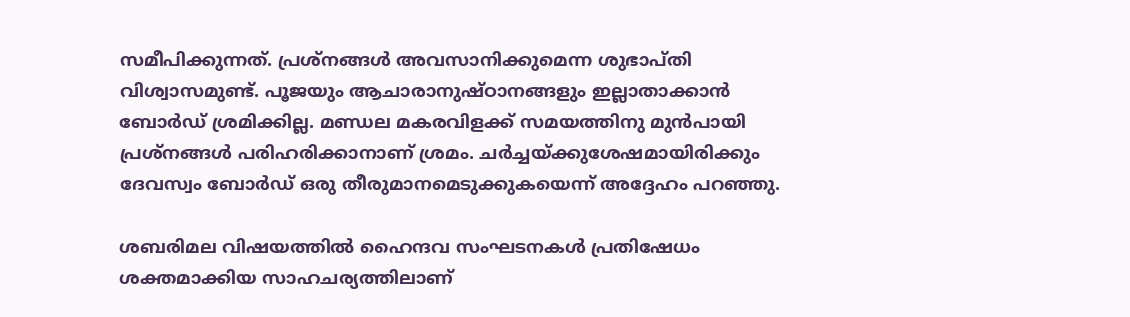സമീപിക്കുന്നത്. പ്രശ്നങ്ങൾ അവസാനിക്കുമെന്ന ശുഭാപ്തി വിശ്വാസമുണ്ട്. പൂജയും ആചാരാനുഷ്ഠാനങ്ങളും ഇല്ലാതാക്കാൻ ബോർഡ് ശ്രമിക്കില്ല. മണ്ഡല മകരവിളക്ക് സമയത്തിനു മുൻപായി പ്രശ്നങ്ങൾ പരിഹരിക്കാനാണ് ശ്രമം. ചർച്ചയ്ക്കുശേഷമായിരിക്കും ദേവസ്വം ബോർഡ് ഒരു തീരുമാനമെടുക്കുകയെന്ന് അദ്ദേഹം പറഞ്ഞു.

ശബരിമല വിഷയത്തിൽ ഹൈന്ദവ സംഘടനകൾ പ്രതിഷേധം ശക്തമാക്കിയ സാഹചര്യത്തിലാണ്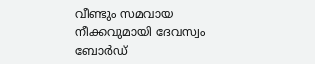വീണ്ടും സമവായ നീക്കവുമായി ദേവസ്വം ബോർഡ്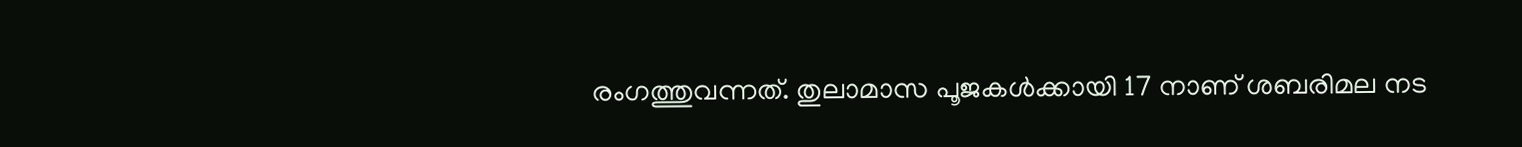രംഗത്തുവന്നത്. തുലാമാസ പൂജകൾക്കായി 17 നാണ് ശബരിമല നട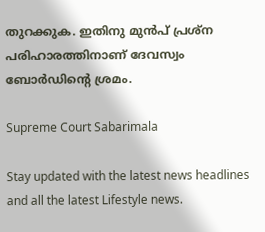തുറക്കുക. ഇതിനു മുൻപ് പ്രശ്ന പരിഹാരത്തിനാണ് ദേവസ്വം ബോർഡിന്റെ ശ്രമം.

Supreme Court Sabarimala

Stay updated with the latest news headlines and all the latest Lifestyle news.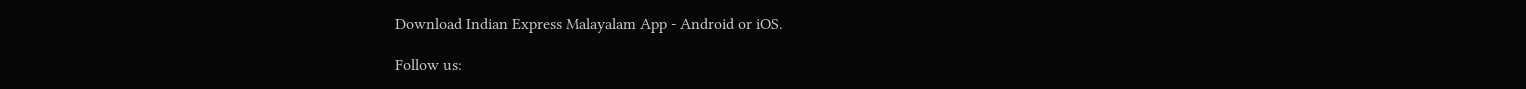Download Indian Express Malayalam App - Android or iOS.

Follow us: